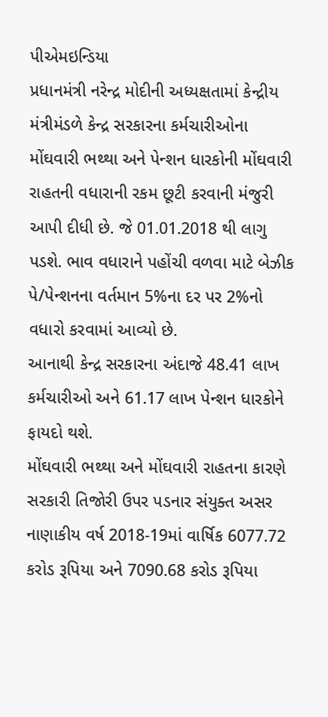પીએમઇન્ડિયા
પ્રધાનમંત્રી નરેન્દ્ર મોદીની અધ્યક્ષતામાં કેન્દ્રીય મંત્રીમંડળે કેન્દ્ર સરકારના કર્મચારીઓના મોંઘવારી ભથ્થા અને પેન્શન ધારકોની મોંઘવારી રાહતની વધારાની રકમ છૂટી કરવાની મંજુરી આપી દીધી છે. જે 01.01.2018 થી લાગુ પડશે. ભાવ વધારાને પહોંચી વળવા માટે બેઝીક પે/પેન્શનના વર્તમાન 5%ના દર પર 2%નો વધારો કરવામાં આવ્યો છે.
આનાથી કેન્દ્ર સરકારના અંદાજે 48.41 લાખ કર્મચારીઓ અને 61.17 લાખ પેન્શન ધારકોને ફાયદો થશે.
મોંઘવારી ભથ્થા અને મોંઘવારી રાહતના કારણે સરકારી તિજોરી ઉપર પડનાર સંયુક્ત અસર નાણાકીય વર્ષ 2018-19માં વાર્ષિક 6077.72 કરોડ રૂપિયા અને 7090.68 કરોડ રૂપિયા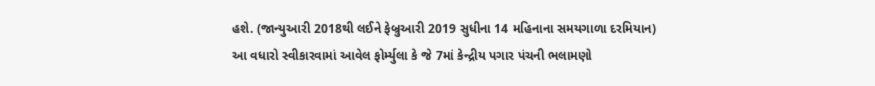હશે. (જાન્યુઆરી 2018થી લઈને ફેબ્રુઆરી 2019 સુધીના 14 મહિનાના સમયગાળા દરમિયાન)
આ વધારો સ્વીકારવામાં આવેલ ફોર્મ્યુલા કે જે 7માં કેન્દ્રીય પગાર પંચની ભલામણો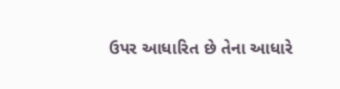ઉપર આધારિત છે તેના આધારે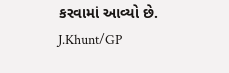કરવામાં આવ્યો છે.
J.Khunt/GP